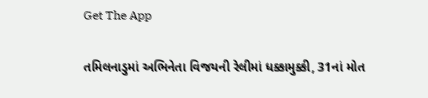Get The App

તમિલનાડુમાં અભિનેતા વિજયની રેલીમાં ધક્કામુક્કી, 31નાં મોત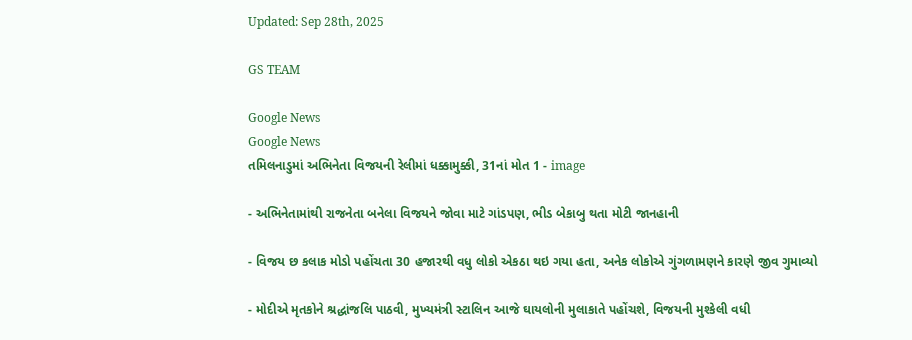Updated: Sep 28th, 2025

GS TEAM

Google News
Google News
તમિલનાડુમાં અભિનેતા વિજયની રેલીમાં ધક્કામુક્કી, 31નાં મોત 1 - image

- અભિનેતામાંથી રાજનેતા બનેલા વિજયને જોવા માટે ગાંડપણ, ભીડ બેકાબુ થતા મોટી જાનહાની

- વિજય છ કલાક મોડો પહોંચતા 30 હજારથી વધુ લોકો એકઠા થઇ ગયા હતા, અનેક લોકોએ ગુંગળામણને કારણે જીવ ગુમાવ્યો

- મોદીએ મૃતકોને શ્રદ્ધાંજલિ પાઠવી, મુખ્યમંત્રી સ્ટાલિન આજે ઘાયલોની મુલાકાતે પહોંચશે, વિજયની મુશ્કેલી વધી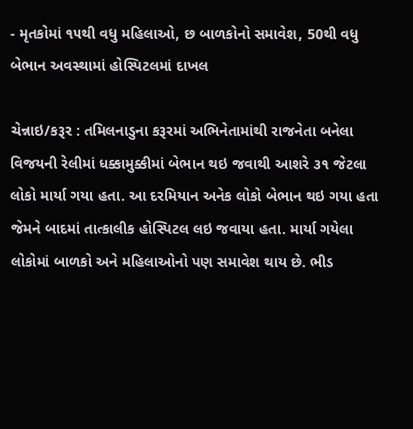- મૃતકોમાં ૧૫થી વધુ મહિલાઓ, છ બાળકોનો સમાવેશ, 50થી વધુ બેભાન અવસ્થામાં હોસ્પિટલમાં દાખલ

ચેન્નાઇ/કરૂર : તમિલનાડુના કરૂરમાં અભિનેતામાંથી રાજનેતા બનેલા વિજયની રેલીમાં ધક્કામુક્કીમાં બેભાન થઇ જવાથી આશરે ૩૧ જેટલા લોકો માર્યા ગયા હતા. આ દરમિયાન અનેક લોકો બેભાન થઇ ગયા હતા જેમને બાદમાં તાત્કાલીક હોસ્પિટલ લઇ જવાયા હતા. માર્યા ગયેલા લોકોમાં બાળકો અને મહિલાઓનો પણ સમાવેશ થાય છે. ભીડ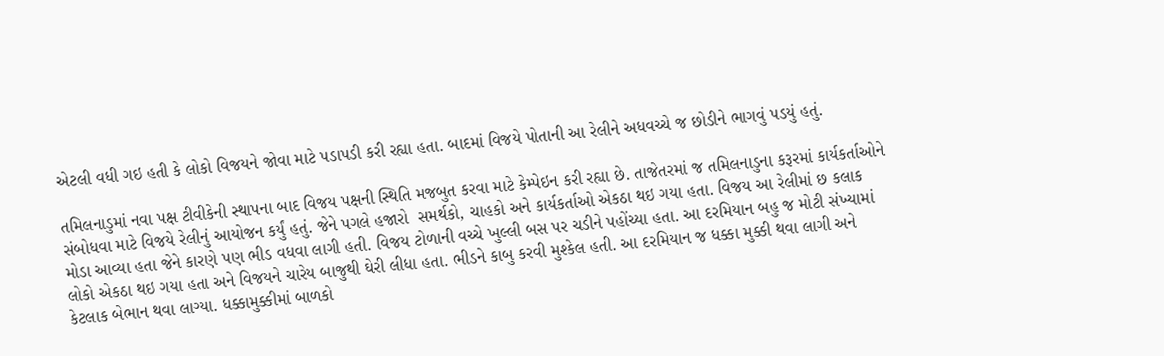એટલી વધી ગઇ હતી કે લોકો વિજયને જોવા માટે પડાપડી કરી રહ્યા હતા. બાદમાં વિજયે પોતાની આ રેલીને અધવચ્ચે જ છોડીને ભાગવું પડયું હતું.

તમિલનાડુમાં નવા પક્ષ ટીવીકેની સ્થાપના બાદ વિજય પક્ષની સ્થિતિ મજબુત કરવા માટે કેમ્પેઇન કરી રહ્યા છે. તાજેતરમાં જ તમિલનાડુના કરૂરમાં કાર્યકર્તાઓને સંબોધવા માટે વિજયે રેલીનું આયોજન કર્યું હતું. જેને પગલે હજારો  સમર્થકો, ચાહકો અને કાર્યકર્તાઓ એકઠા થઇ ગયા હતા. વિજય આ રેલીમાં છ કલાક મોડા આવ્યા હતા જેને કારણે પણ ભીડ વધવા લાગી હતી. વિજય ટોળાની વચ્ચે ખુલ્લી બસ પર ચડીને પહોંચ્યા હતા. આ દરમિયાન બહુ જ મોટી સંખ્યામાં લોકો એકઠા થઇ ગયા હતા અને વિજયને ચારેય બાજુથી ઘેરી લીધા હતા. ભીડને કાબુ કરવી મુશ્કેલ હતી. આ દરમિયાન જ ધક્કા મુક્કી થવા લાગી અને કેટલાક બેભાન થવા લાગ્યા. ધક્કામુક્કીમાં બાળકો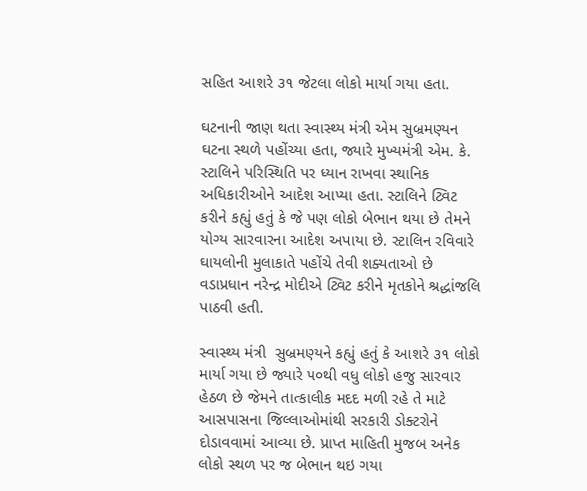સહિત આશરે ૩૧ જેટલા લોકો માર્યા ગયા હતા.

ઘટનાની જાણ થતા સ્વાસ્થ્ય મંત્રી એમ સુબ્રમણ્યન ઘટના સ્થળે પહોંચ્યા હતા, જ્યારે મુખ્યમંત્રી એમ. કે. સ્ટાલિને પરિસ્થિતિ પર ધ્યાન રાખવા સ્થાનિક અધિકારીઓને આદેશ આપ્યા હતા. સ્ટાલિને ટ્વિટ કરીને કહ્યું હતું કે જે પણ લોકો બેભાન થયા છે તેમને યોગ્ય સારવારના આદેશ અપાયા છે. સ્ટાલિન રવિવારે ઘાયલોની મુલાકાતે પહોંચે તેવી શક્યતાઓ છે વડાપ્રધાન નરેન્દ્ર મોદીએ ટ્વિટ કરીને મૃતકોને શ્રદ્ધાંજલિ પાઠવી હતી.

સ્વાસ્થ્ય મંત્રી  સુબ્રમણ્યને કહ્યું હતું કે આશરે ૩૧ લોકો માર્યા ગયા છે જ્યારે ૫૦થી વધુ લોકો હજુ સારવાર હેઠળ છે જેમને તાત્કાલીક મદદ મળી રહે તે માટે આસપાસના જિલ્લાઓમાંથી સરકારી ડોક્ટરોને દોડાવવામાં આવ્યા છે. પ્રાપ્ત માહિતી મુજબ અનેક લોકો સ્થળ પર જ બેભાન થઇ ગયા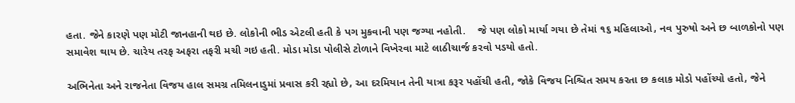હતા. જેને કારણે પણ મોટી જાનહાની થઇ છે. લોકોની ભીડ એટલી હતી કે પગ મુકવાની પણ જગ્યા નહોતી.    જે પણ લોકો માર્યા ગયા છે તેમાં ૧૬ મહિલાઓ, નવ પુરુષો અને છ બાળકોનો પણ સમાવેશ થાય છે. ચારેય તરફ અફરા તફરી મચી ગઇ હતી. મોડા મોડા પોલીસે ટોળાને વિખેરવા માટે લાઠીચાર્જ કરવો પડયો હતો.

અભિનેતા અને રાજનેતા વિજય હાલ સમગ્ર તમિલનાડુમાં પ્રવાસ કરી રહ્યો છે, આ દરમિયાન તેની યાત્રા કરૂર પહોંચી હતી, જોકે વિજય નિશ્ચિત સમય કરતા છ કલાક મોડો પહોંચ્યો હતો, જેને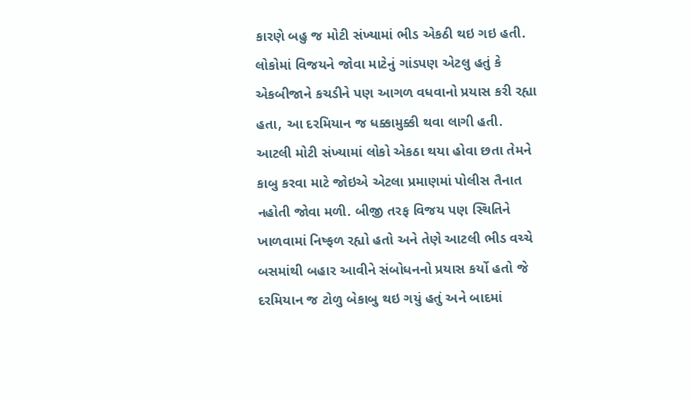કારણે બહુ જ મોટી સંખ્યામાં ભીડ એકઠી થઇ ગઇ હતી. લોકોમાં વિજયને જોવા માટેનું ગાંડપણ એટલુ હતું કે એકબીજાને કચડીને પણ આગળ વધવાનો પ્રયાસ કરી રહ્યા હતા, આ દરમિયાન જ ધક્કામુક્કી થવા લાગી હતી. આટલી મોટી સંખ્યામાં લોકો એકઠા થયા હોવા છતા તેમને કાબુ કરવા માટે જોઇએ એટલા પ્રમાણમાં પોલીસ તૈનાત નહોતી જોવા મળી. બીજી તરફ વિજય પણ સ્થિતિને ખાળવામાં નિષ્ફળ રહ્યો હતો અને તેણે આટલી ભીડ વચ્ચે બસમાંથી બહાર આવીને સંબોધનનો પ્રયાસ કર્યો હતો જે દરમિયાન જ ટોળુ બેકાબુ થઇ ગયું હતું અને બાદમાં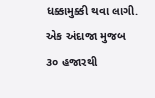ધક્કામુક્કી થવા લાગી. એક અંદાજા મુજબ ૩૦ હજારથી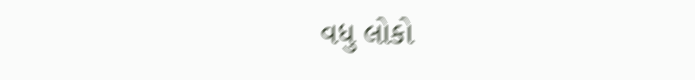વધુ લોકો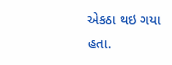એકઠા થઇ ગયા હતા.